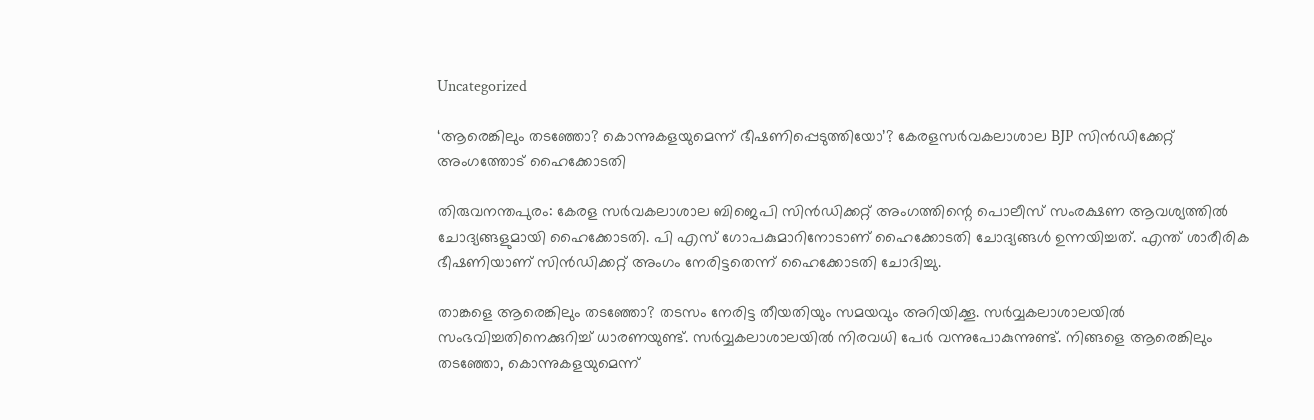Uncategorized

‘ആരെങ്കിലും തടഞ്ഞോ? കൊന്നുകളയുമെന്ന് ഭീഷണിപ്പെടുത്തിയോ’? കേരളസർവകലാശാല BJP സിൻഡിക്കേറ്റ് അംഗത്തോട് ഹൈക്കോടതി

തിരുവനന്തപുരം: കേരള സര്‍വകലാശാല ബിജെപി സിന്‍ഡിക്കറ്റ് അംഗത്തിന്റെ പൊലീസ് സംരക്ഷണ ആവശ്യത്തില്‍ ചോദ്യങ്ങളുമായി ഹൈക്കോടതി. പി എസ് ഗോപകുമാറിനോടാണ് ഹൈക്കോടതി ചോദ്യങ്ങള്‍ ഉന്നയിച്ചത്. എന്ത് ശാരീരിക ഭീഷണിയാണ് സിന്‍ഡിക്കറ്റ് അംഗം നേരിട്ടതെന്ന് ഹൈക്കോടതി ചോദിച്ചു.

താങ്കളെ ആരെങ്കിലും തടഞ്ഞോ? തടസം നേരിട്ട തീയതിയും സമയവും അറിയിക്കൂ. സര്‍വ്വകലാശാലയില്‍ സംഭവിച്ചതിനെക്കുറിച്ച് ധാരണയുണ്ട്. സര്‍വ്വകലാശാലയില്‍ നിരവധി പേര്‍ വന്നുപോകുന്നുണ്ട്. നിങ്ങളെ ആരെങ്കിലും തടഞ്ഞോ, കൊന്നുകളയുമെന്ന്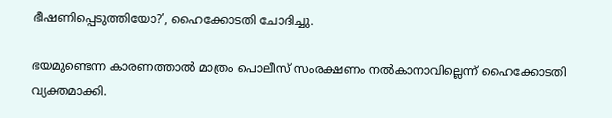ഭീഷണിപ്പെടുത്തിയോ?’, ഹൈക്കോടതി ചോദിച്ചു.

ഭയമുണ്ടെന്ന കാരണത്താല്‍ മാത്രം പൊലീസ് സംരക്ഷണം നല്‍കാനാവില്ലെന്ന് ഹൈക്കോടതി വ്യക്തമാക്കി.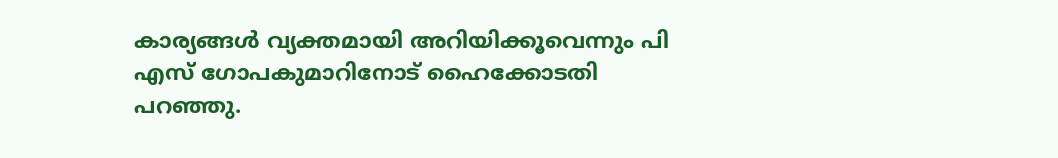കാര്യങ്ങള്‍ വ്യക്തമായി അറിയിക്കൂവെന്നും പി എസ് ഗോപകുമാറിനോട് ഹൈക്കോടതി പറഞ്ഞു.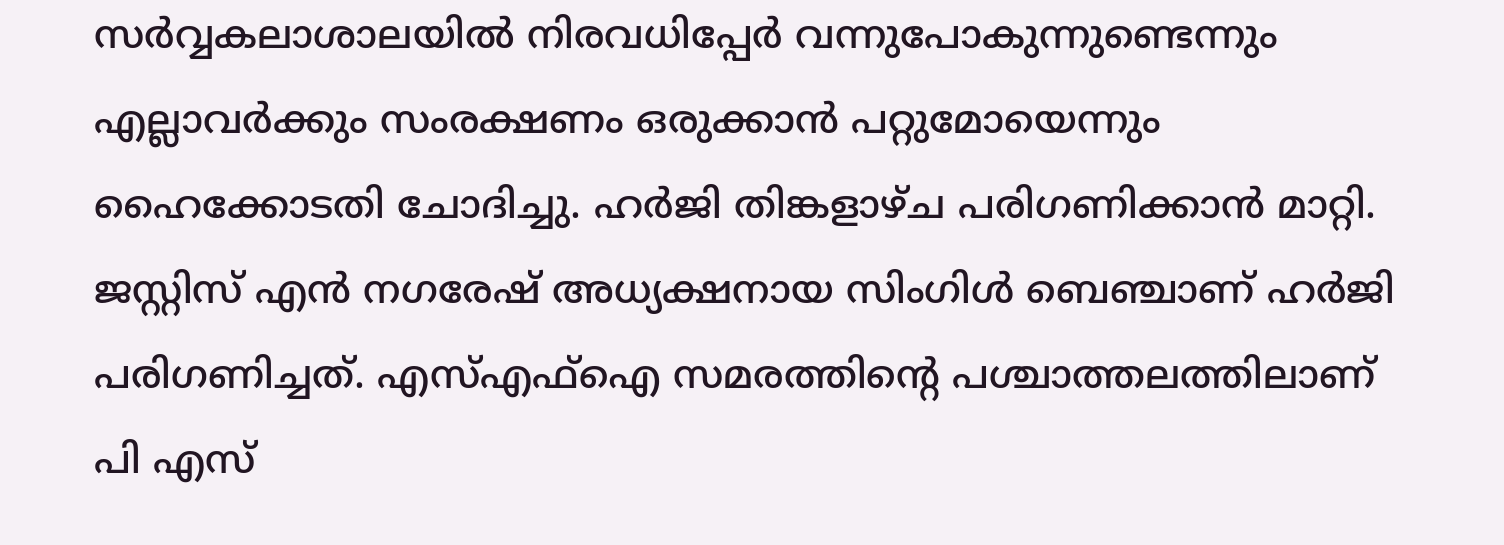സര്‍വ്വകലാശാലയില്‍ നിരവധിപ്പേര്‍ വന്നുപോകുന്നുണ്ടെന്നും എല്ലാവര്‍ക്കും സംരക്ഷണം ഒരുക്കാന്‍ പറ്റുമോയെന്നും ഹൈക്കോടതി ചോദിച്ചു. ഹര്‍ജി തിങ്കളാഴ്ച പരിഗണിക്കാന്‍ മാറ്റി. ജസ്റ്റിസ് എന്‍ നഗരേഷ് അധ്യക്ഷനായ സിംഗിള്‍ ബെഞ്ചാണ് ഹര്‍ജി പരിഗണിച്ചത്. എസ്എഫ്‌ഐ സമരത്തിന്റെ പശ്ചാത്തലത്തിലാണ് പി എസ്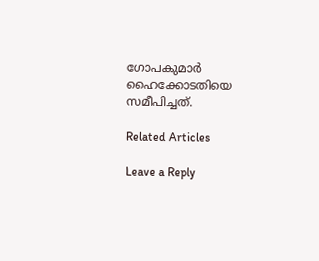ഗോപകുമാര്‍ ഹൈക്കോടതിയെ സമീപിച്ചത്.

Related Articles

Leave a Reply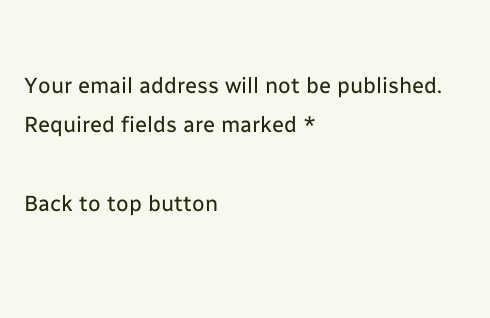Your email address will not be published. Required fields are marked *

Back to top button